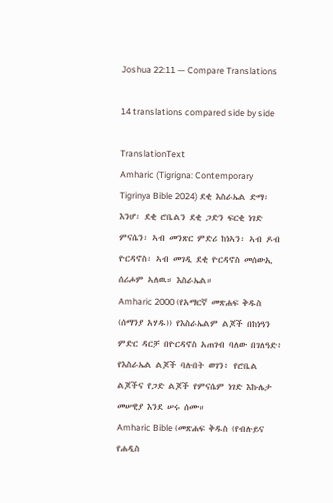Joshua 22:11 — Compare Translations

14 translations compared side by side

TranslationText
Amharic (Tigrigna: Contemporary Tigrinya Bible 2024) ደቂ እስራኤል ድማ፡ እንሆ፡ ደቂ ሮቤልን ደቂ ጋድን ፍርቂ ነገድ ምናሴን፡ ኣብ መንጽር ምድሪ ከነኣን፡ ኣብ ዶብ ዮርዳኖስ፡ ኣብ መገዲ ደቂ ዮርዳኖስ መሰውኢ ሰሪሖም ኣለዉ። እስራኤል።
Amharic 2000 (የአማርኛ መጽሐፍ ቅዱስ (ሰማንያ አሃዱ)) የእስራኤልም ልጆች በከነዓን ምድር ዳርቻ በዮርዳኖስ አጠገብ ባለው በገለዓድ፥ የእስራኤል ልጆች ባሉበት ወገን፥ የሮቤል ልጆችና የጋድ ልጆች የምናሴም ነገድ እኩሌታ መሠዊያ እንደ ሠሩ ሰሙ።
Amharic Bible (መጽሐፍ ቅዱስ (የብሉይና የሐዲስ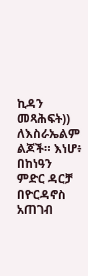ኪዳን መጻሕፍት)) ለእስራኤልም ልጆች። እነሆ፥ በከነዓን ምድር ዳርቻ በዮርዳኖስ አጠገብ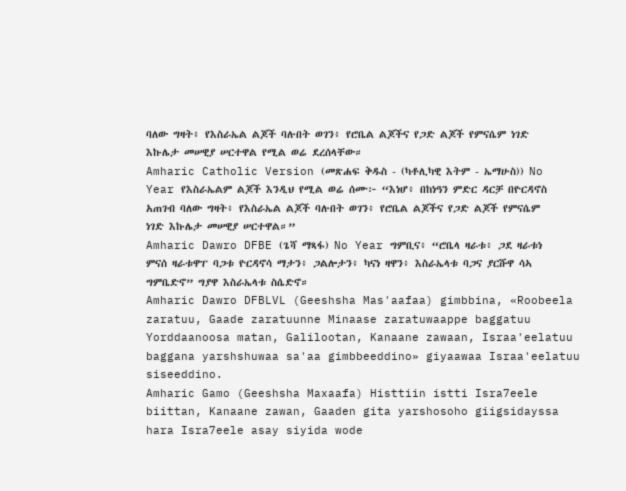ባለው ግዛት፥ የእስራኤል ልጆች ባሉበት ወገን፥ የሮቤል ልጆችና የጋድ ልጆች የምናሴም ነገድ እኩሌታ መሠዊያ ሠርተዋል የሚል ወሬ ደረሰላቸው።
Amharic Catholic Version (መጽሐፍ ቅዱስ - (ካቶሊካዊ እትም - ኤማሁስ)) No Year የእስራኤልም ልጆች እንዲህ የሚል ወሬ ሰሙ፦ “እነሆ፥ በከነዓን ምድር ዳርቻ በዮርዳኖስ አጠገብ ባለው ግዛት፥ የእስራኤል ልጆች ባሉበት ወገን፥ የሮቤል ልጆችና የጋድ ልጆች የምናሴም ነገድ እኩሌታ መሠዊያ ሠርተዋል።”
Amharic Dawro DFBE (ጌሻ ማጻፋ) No Year ግምቢና፥ “ሮቤላ ዛራቱ፥ ጋደ ዛራቱነ ምናሰ ዛራቱዋፐ ባጋቱ ዮርዳኖሳ ማታን፥ ጋልሎታን፥ ካናነ ዛዋን፥ እስራኤላቱ ባጋና ያርሹዋ ሳኣ ግምቤድኖ” ግያዋ እስራኤላቱ ስሴድኖ።
Amharic Dawro DFBLVL (Geeshsha Mas'aafaa) gimbbina, «Roobeela zaratuu, Gaade zaratuunne Minaase zaratuwaappe baggatuu Yorddaanoosa matan, Galilootan, Kanaane zawaan, Israa'eelatuu baggana yarshshuwaa sa'aa gimbbeeddino» giyaawaa Israa'eelatuu siseeddino.
Amharic Gamo (Geeshsha Maxaafa) Histtiin istti Isra7eele biittan, Kanaane zawan, Gaaden gita yarshosoho giigsidayssa hara Isra7eele asay siyida wode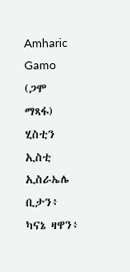Amharic Gamo (ጋሞ ማጻፋ) ሂስቲን ኢስቲ ኢስራኤሌ ቢታን፥ ካናኔ ዛዋን፥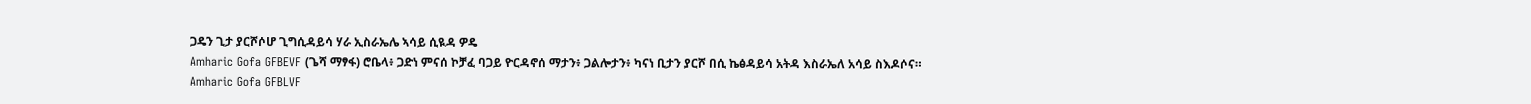ጋዴን ጊታ ያርሾሶሆ ጊግሲዳይሳ ሃራ ኢስራኤሌ ኣሳይ ሲዪዳ ዎዴ
Amharic Gofa GFBEVF (ጌሻ ማፃፋ) ሮቤላ፥ ጋድነ ምናሰ ኮቻፈ ባጋይ ዮርዳኖሰ ማታን፥ ጋልሎታን፥ ካናነ ቢታን ያርሾ በሲ ኬፅዳይሳ አትዳ እስራኤለ አሳይ ስእዶሶና።
Amharic Gofa GFBLVF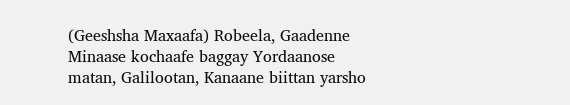(Geeshsha Maxaafa) Robeela, Gaadenne Minaase kochaafe baggay Yordaanose matan, Galilootan, Kanaane biittan yarsho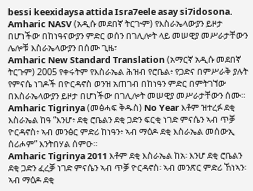bessi keexidaysa attida Isra7eele asay si7idosona.
Amharic NASV (አዲሱ መደበኛ ትርጒም) የእስራኤላውያን ይዞታ በሆነችው በከነዓናውያን ምድር ወሰን በገሊሎት ላይ መሠዊያ መሥራታቸውን ሌሎቹ እስራኤላውያን በሰሙ ጊዜ፣
Amharic New Standard Translation (አማርኛ አዲሱ መደበኛ ትርጉም) 2005 የቀሩትም የእስራኤል ሕዝብ የሮቤል፥ የጋድና በምሥራቅ ያሉት የምናሴ ነገዶች በዮርዳኖስ ወንዝ አጠገብ በከነዓን ምድር በምትገኘው በእስራኤላውያን ይዞታ በሆነችው በገሊሎት መሠዊያ መሥራታቸውን ሰሙ።
Amharic Tigrinya (መፅሓፍ ቅዱስ) No Year እቶም ዝተረፉ ደቂ እስራኤል ከዓ “እንሆ፥ ደቂ ሮቤልን ደቂ ጋድን ፍርቂ ነገድ ምናሴን ኣብ ጥቓ ዮርዳኖስ፥ ኣብ መንፅር ምድሪ ከነዓን፥ ኣብ ማዕዶ ደቂ እስራኤል መሰውኢ ሰሪሖም” እንትበሃል ሰምዑ።
Amharic Tigrinya 2011 እቶም ደቂ እስራኤል ከአ፡ እንሆ ደቂ ሮቤልን ደቂ ጋድን ፈረቓ ነገድ ምናሴን ኣብ ጥቓ ዮርዳኖስ፡ ኣብ መንጽር ምድሪ ኸነኣን፡ ኣብ ማዕዶ ደቂ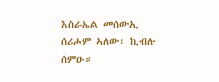እስራኤል መሰውኢ ሰሪሖም ኣለው፡ ኪብሉ ሰምዑ።